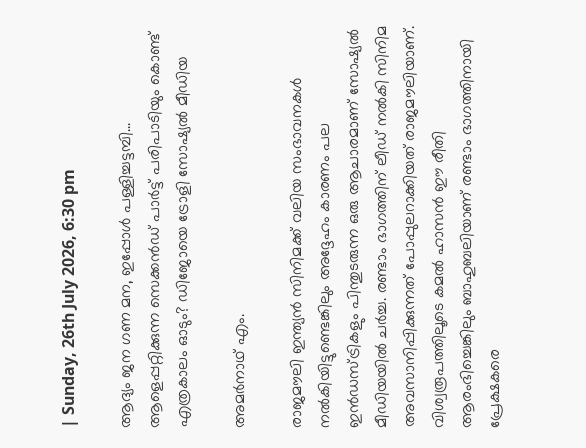| Sunday, 26th July 2026, 6:30 pm

ആദ്യം ജന ഗണ മന, ഇപ്പോള്‍ പള്ളിച്ചട്ടമ്പി... ആളെപ്പറ്റിക്കുന്ന സെക്കന്‍ഡ് പാര്‍ട്ട് പരിപാടിയും കൊണ്ട് എത്രകാലം ഓടും? ഡിജോയെ ട്രോളി സോഷ്യല്‍ മീഡിയ

അമര്‍നാഥ് എം.

രാജമൗലി ഇന്ത്യന്‍ സിനിമക്ക് വലിയ സംഭാവനകള്‍ നല്‍കിയിട്ടുണ്ടെങ്കിലും അദ്ദേഹം കാരണം പല ഇന്‍ഡസ്ട്രികളും പിന്തുടരുന്ന ഒരു ആചാരമാണ് സോഷ്യല്‍ മീഡിയയില്‍ ചര്‍ച്ച. രണ്ടാം ഭാഗത്തിന് ലീഡ് നല്‍കി സിനിമ അവസാനിപ്പിക്കുന്നത് പോപ്പുലറാക്കിയത് രാജമൗലിയാണ്. വിശ്വരൂപത്തിലൂടെ കമല്‍ ഹാസന്‍ ഈ രീതി ആരംഭിച്ചെങ്കിലും ബാഹുബലിയാണ് രണ്ടാം ഭാഗത്തിനായി പ്രേക്ഷകരെ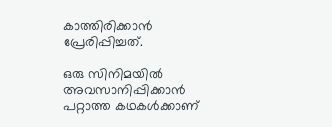കാത്തിരിക്കാന്‍ പ്രേരിപ്പിച്ചത്.

ഒരു സിനിമയില്‍ അവസാനിപ്പിക്കാന്‍ പറ്റാത്ത കഥകള്‍ക്കാണ്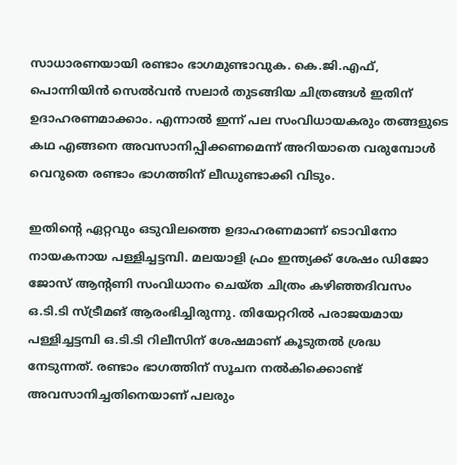സാധാരണയായി രണ്ടാം ഭാഗമുണ്ടാവുക. കെ.ജി.എഫ്, പൊന്നിയിന്‍ സെല്‍വന്‍ സലാര്‍ തുടങ്ങിയ ചിത്രങ്ങള്‍ ഇതിന് ഉദാഹരണമാക്കാം. എന്നാല്‍ ഇന്ന് പല സംവിധായകരും തങ്ങളുടെ കഥ എങ്ങനെ അവസാനിപ്പിക്കണമെന്ന് അറിയാതെ വരുമ്പോള്‍ വെറുതെ രണ്ടാം ഭാഗത്തിന് ലീഡുണ്ടാക്കി വിടും.

ഇതിന്റെ ഏറ്റവും ഒടുവിലത്തെ ഉദാഹരണമാണ് ടൊവിനോ നായകനായ പള്ളിച്ചട്ടമ്പി. മലയാളി ഫ്രം ഇന്ത്യക്ക് ശേഷം ഡിജോ ജോസ് ആന്റണി സംവിധാനം ചെയ്ത ചിത്രം കഴിഞ്ഞദിവസം ഒ.ടി.ടി സ്ട്രീമങ് ആരംഭിച്ചിരുന്നു. തിയേറ്ററില്‍ പരാജയമായ പള്ളിച്ചട്ടമ്പി ഒ.ടി.ടി റിലീസിന് ശേഷമാണ് കൂടുതല്‍ ശ്രദ്ധ നേടുന്നത്. രണ്ടാം ഭാഗത്തിന് സൂചന നല്‍കിക്കൊണ്ട് അവസാനിച്ചതിനെയാണ് പലരും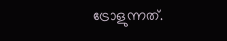ട്രോളുന്നത്.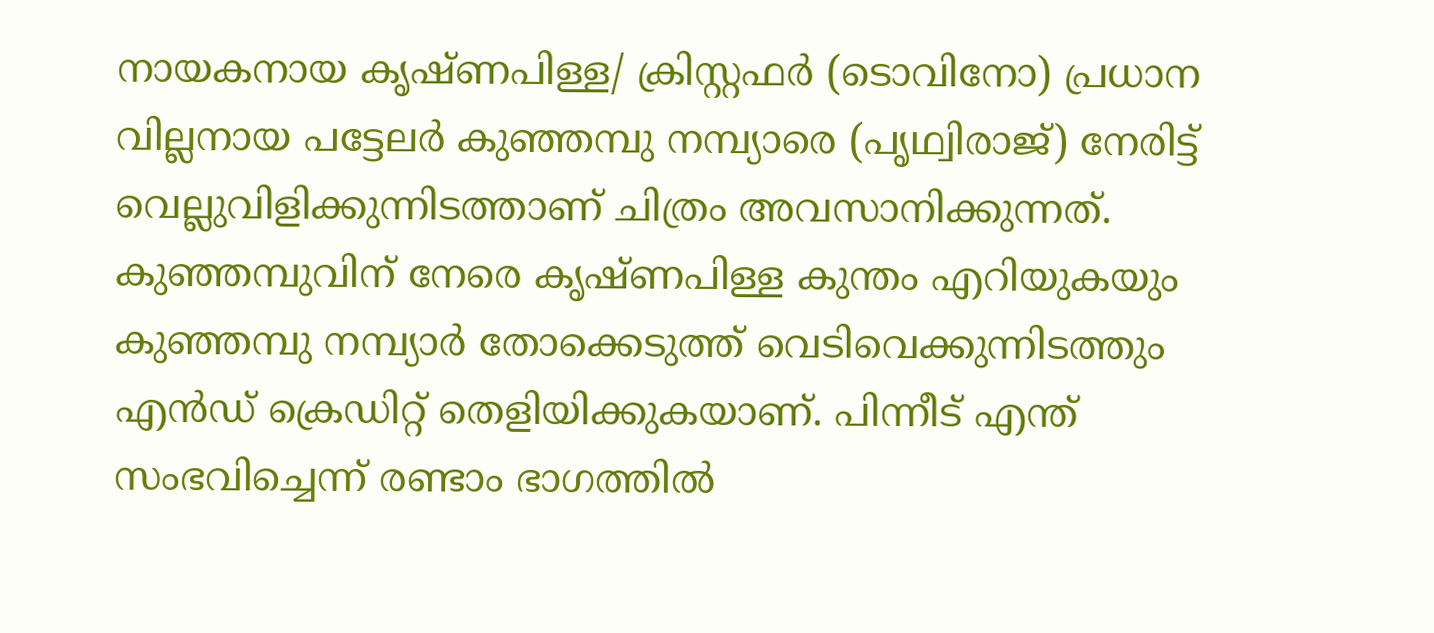നായകനായ കൃഷ്ണപിള്ള/ ക്രിസ്റ്റഫര്‍ (ടൊവിനോ) പ്രധാന വില്ലനായ പട്ടേലര്‍ കുഞ്ഞമ്പു നമ്പ്യാരെ (പൃഥ്വിരാജ്) നേരിട്ട് വെല്ലുവിളിക്കുന്നിടത്താണ് ചിത്രം അവസാനിക്കുന്നത്. കുഞ്ഞമ്പുവിന് നേരെ കൃഷ്ണപിള്ള കുന്തം എറിയുകയും കുഞ്ഞമ്പു നമ്പ്യാര്‍ തോക്കെടുത്ത് വെടിവെക്കുന്നിടത്തും എന്‍ഡ് ക്രെഡിറ്റ് തെളിയിക്കുകയാണ്. പിന്നീട് എന്ത് സംഭവിച്ചെന്ന് രണ്ടാം ഭാഗത്തില്‍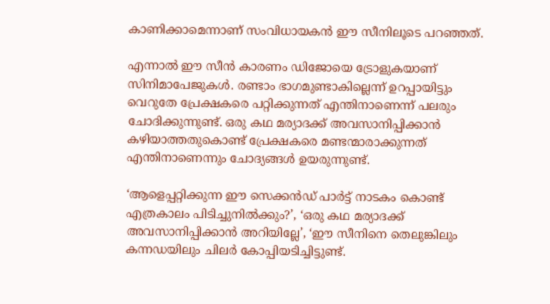കാണിക്കാമെന്നാണ് സംവിധായകന്‍ ഈ സീനിലൂടെ പറഞ്ഞത്.

എന്നാല്‍ ഈ സീന്‍ കാരണം ഡിജോയെ ട്രോളുകയാണ് സിനിമാപേജുകള്‍. രണ്ടാം ഭാഗമുണ്ടാകില്ലെന്ന് ഉറപ്പായിട്ടും വെറുതേ പ്രേക്ഷകരെ പറ്റിക്കുന്നത് എന്തിനാണെന്ന് പലരും ചോദിക്കുന്നുണ്ട്. ഒരു കഥ മര്യാദക്ക് അവസാനിപ്പിക്കാന്‍ കഴിയാത്തതുകൊണ്ട് പ്രേക്ഷകരെ മണ്ടന്മാരാക്കുന്നത് എന്തിനാണെന്നും ചോദ്യങ്ങള്‍ ഉയരുന്നുണ്ട്.

‘ആളെപ്പറ്റിക്കുന്ന ഈ സെക്കന്‍ഡ് പാര്‍ട്ട് നാടകം കൊണ്ട് എത്രകാലം പിടിച്ചുനില്‍ക്കും?’, ‘ഒരു കഥ മര്യാദക്ക് അവസാനിപ്പിക്കാന്‍ അറിയില്ലേ’, ‘ഈ സീനിനെ തെലുങ്കിലും കന്നഡയിലും ചിലര്‍ കോപ്പിയടിച്ചിട്ടുണ്ട്.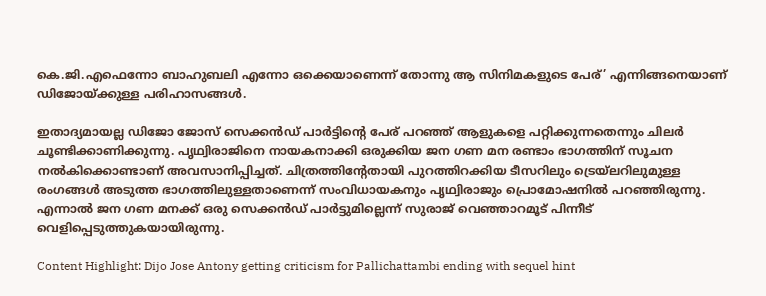കെ.ജി.എഫെന്നോ ബാഹുബലി എന്നോ ഒക്കെയാണെന്ന് തോന്നു ആ സിനിമകളുടെ പേര്’ എന്നിങ്ങനെയാണ് ഡിജോയ്ക്കുള്ള പരിഹാസങ്ങള്‍.

ഇതാദ്യമായല്ല ഡിജോ ജോസ് സെക്കന്‍ഡ് പാര്‍ട്ടിന്റെ പേര് പറഞ്ഞ് ആളുകളെ പറ്റിക്കുന്നതെന്നും ചിലര്‍ ചൂണ്ടിക്കാണിക്കുന്നു. പൃഥ്വിരാജിനെ നായകനാക്കി ഒരുക്കിയ ജന ഗണ മന രണ്ടാം ഭാഗത്തിന് സൂചന നല്‍കിക്കൊണ്ടാണ് അവസാനിപ്പിച്ചത്. ചിത്രത്തിന്റേതായി പുറത്തിറക്കിയ ടീസറിലും ട്രെയ്‌ലറിലുമുള്ള രംഗങ്ങള്‍ അടുത്ത ഭാഗത്തിലുള്ളതാണെന്ന് സംവിധായകനും പൃഥ്വിരാജും പ്രൊമോഷനില്‍ പറഞ്ഞിരുന്നു. എന്നാല്‍ ജന ഗണ മനക്ക് ഒരു സെക്കന്‍ഡ് പാര്‍ട്ടുമില്ലെന്ന് സുരാജ് വെഞ്ഞാറമൂട് പിന്നീട് വെളിപ്പെടുത്തുകയായിരുന്നു.

Content Highlight: Dijo Jose Antony getting criticism for Pallichattambi ending with sequel hint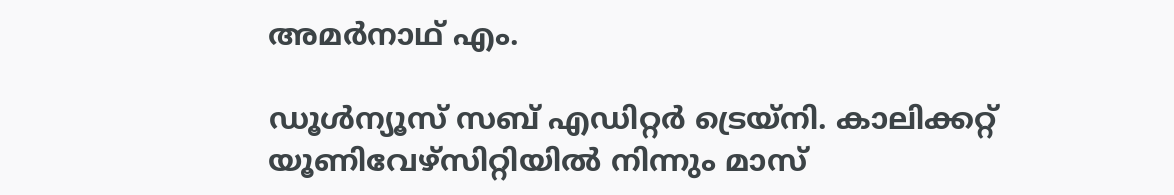അമര്‍നാഥ് എം.

ഡൂള്‍ന്യൂസ് സബ് എഡിറ്റര്‍ ട്രെയ്‌നി. കാലിക്കറ്റ് യൂണിവേഴ്‌സിറ്റിയില്‍ നിന്നും മാസ്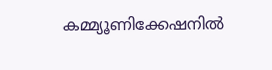കമ്മ്യൂണിക്കേഷനില്‍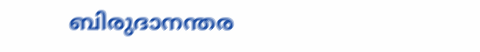ബിരുദാനന്തര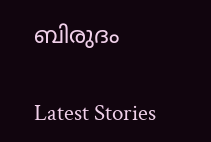ബിരുദം

Latest Stories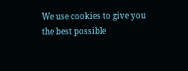We use cookies to give you the best possible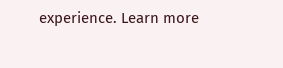experience. Learn more